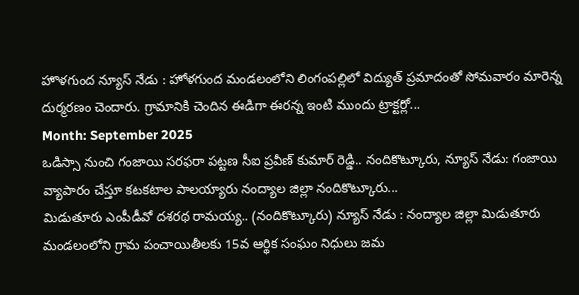హొళగుంద న్యూస్ నేడు : హోళగుంద మండలంలోని లింగంపల్లిలో విద్యుత్ ప్రమాదంతో సోమవారం మారెన్న దుర్మరణం చెందారు. గ్రామానికి చెందిన ఈడిగా ఈరన్న ఇంటి ముందు ట్రాక్టర్లో...
Month: September 2025
ఒడిస్సా నుంచి గంజాయి సరఫరా పట్టణ సీఐ ప్రవీణ్ కుమార్ రెడ్డి.. నందికొట్కూరు, న్యూస్ నేడు: గంజాయి వ్యాపారం చేస్తూ కటకటాల పాలయ్యారు నంద్యాల జిల్లా నందికొట్కూరు...
మిడుతూరు ఎంపీడీవో దశరథ రామయ్య.. (నందికొట్కూరు) న్యూస్ నేడు : నంద్యాల జిల్లా మిడుతూరు మండలంలోని గ్రామ పంచాయితీలకు 15వ ఆర్థిక సంఘం నిధులు జమ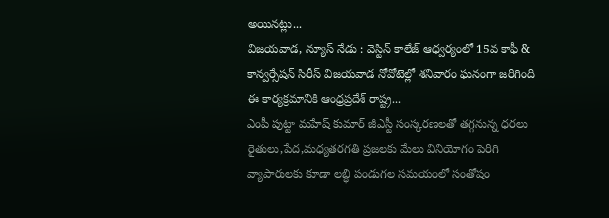అయినట్లు...
విజయవాడ, న్యూస్ నేడు : వెస్టిన్ కాలేజ్ ఆధ్వర్యంలో 15వ కాఫీ & కాన్వర్సేషన్ సిరీస్ విజయవాడ నోవోటెల్లో శనివారం ఘనంగా జరిగింది ఈ కార్యక్రమానికి ఆంధ్రప్రదేశ్ రాష్ట్ర...
ఎంపీ పుట్టా మహేష్ కుమార్ జీఎస్టీ సంస్కరణలతో తగ్గనున్న ధరలు రైతులు,పేద,మధ్యతరగతి ప్రజలకు మేలు వినియోగం పెరిగి వ్యాపారులకు కూడా లబ్ధి పండుగల సమయంలో సంతోషం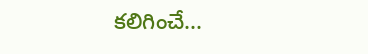కలిగించే...